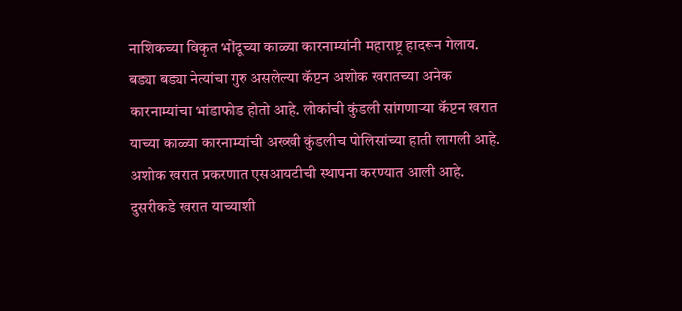नाशिकच्या विकृत भोंदूच्या काळ्या कारनाम्यांनी महाराष्ट्र हादरून गेलाय. बड्या बड्या नेत्यांचा गुरु असलेल्या कॅप्टन अशोक खरातच्या अनेक कारनाम्यांचा भांडाफोड होतो आहे. लोकांची कुंडली सांगणाऱ्या कॅप्टन खरात याच्या काळ्या कारनाम्यांची अख्खी कुंडलीच पोलिसांच्या हाती लागली आहे. अशोक खरात प्रकरणात एसआयटीची स्थापना करण्यात आली आहे. दुसरीकडे खरात याच्याशी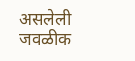असलेली जवळीक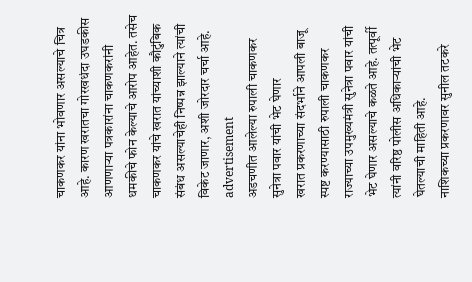चाकणकर यांना भोवणार असल्याचे चित्र आहे. कारण खरातचा गोरखधंदा उघडकीस आणणाऱ्या पत्रकारांना चाकणकरांनी धमकीचे फोन केल्याचे आरोप आहेत. तसेच चाकणकर यांचे खरात यांच्याशी कौटुंबिक संबंध असल्याचेही निष्पन्न झाल्याने त्यांची विकेट जाणार, अशी जोरदार चर्चा आहे.
advertisement
अडचणीत आलेल्या रुपाली चाकणकर सुनेत्रा पवार यांची भेट घेणार
खरात प्रकरणाच्या संदर्भाने आपली बाजू स्पष्ट करण्यासाठी रुपाली चाकणकर राज्याच्या उपमुख्यमंत्री सुनेत्रा पवार यांची भेट घेणार असल्याचे कळते आहे. तत्पूर्वी त्यांनी वरिष्ठ पोलीस अधिकाऱ्यांची भेट घेतल्याची माहिती आहे.
नाशिकच्या प्रकरणावर सुनील तटकरे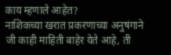काय म्हणाले आहेत?
नाशिकच्या खरात प्रकरणाच्या अनुषंगाने जी काही माहिती बाहेर येते आहे, ती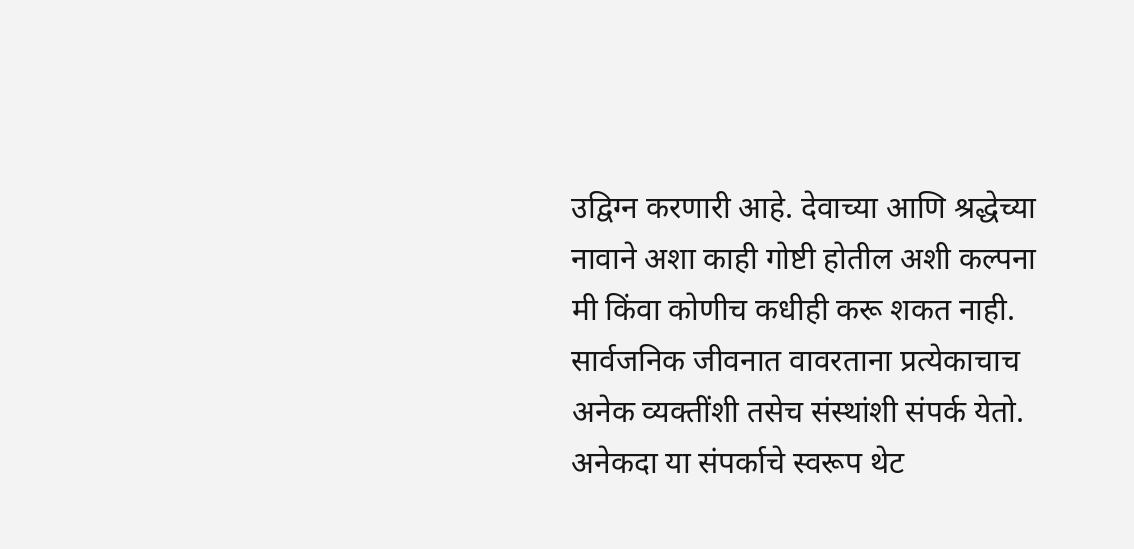उद्विग्न करणारी आहे. देवाच्या आणि श्रद्धेच्या नावाने अशा काही गोष्टी होतील अशी कल्पना मी किंवा कोणीच कधीही करू शकत नाही.
सार्वजनिक जीवनात वावरताना प्रत्येकाचाच अनेक व्यक्तींशी तसेच संस्थांशी संपर्क येतो. अनेकदा या संपर्काचे स्वरूप थेट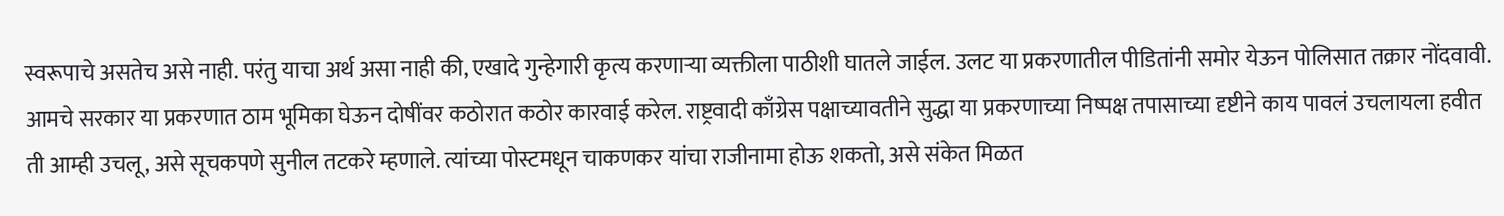स्वरूपाचे असतेच असे नाही. परंतु याचा अर्थ असा नाही की, एखादे गुन्हेगारी कृत्य करणाऱ्या व्यक्तीला पाठीशी घातले जाईल. उलट या प्रकरणातील पीडितांनी समोर येऊन पोलिसात तक्रार नोंदवावी. आमचे सरकार या प्रकरणात ठाम भूमिका घेऊन दोषींवर कठोरात कठोर कारवाई करेल. राष्ट्रवादी काँग्रेस पक्षाच्यावतीने सुद्धा या प्रकरणाच्या निष्पक्ष तपासाच्या दृष्टीने काय पावलं उचलायला हवीत ती आम्ही उचलू, असे सूचकपणे सुनील तटकरे म्हणाले. त्यांच्या पोस्टमधून चाकणकर यांचा राजीनामा होऊ शकतो, असे संकेत मिळत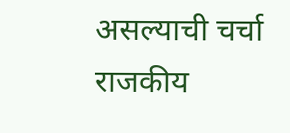असल्याची चर्चा राजकीय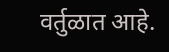वर्तुळात आहे.